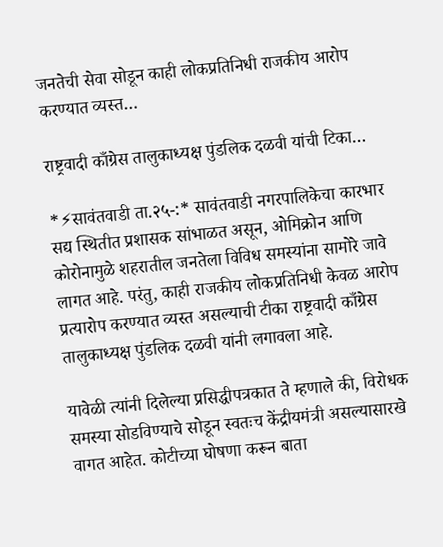जनतेची सेवा सोडून काही लोकप्रतिनिधी राजकीय आरोप करण्यात व्यस्त…

राष्ट्रवादी काँग्रेस तालुकाध्यक्ष पुंडलिक दळवी यांची टिका…

*⚡सावंतवाडी ता.२५-:* सावंतवाडी नगरपालिकेचा कारभार सद्य स्थितीत प्रशासक सांभाळत असून, ओमिक्रोन आणि कोरोनामुळे शहरातील जनतेला विविध समस्यांना सामोरे जावे लागत आहे. परंतु, काही राजकीय लोकप्रतिनिधी केवळ आरोप प्रत्यारोप करण्यात व्यस्त असल्याची टीका राष्ट्रवादी काँग्रेस तालुकाध्यक्ष पुंडलिक दळवी यांनी लगावला आहे.

यावेळी त्यांनी दिलेल्या प्रसिद्धीपत्रकात ते म्हणाले की, विरोधक समस्या सोडविण्याचे सोडून स्वतःच केंद्रीयमंत्री असल्यासारखे वागत आहेत. कोटीच्या घोषणा करून बाता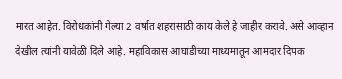मारत आहेत. विरोधकांनी गेल्या 2 वर्षात शहरासाठी काय केले हे जाहीर करावे. असे आव्हान देखील त्यांनी यावेळी दिले आहे. महाविकास आघाडीच्या माध्यमातून आमदार दिपक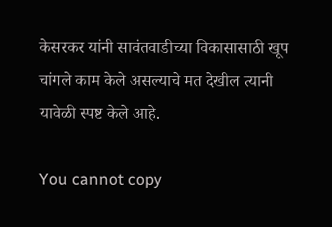केसरकर यांनी सावंतवाडीच्या विकासासाठी खूप चांगले काम केले असल्याचे मत देखील त्यानी यावेळी स्पष्ट केले आहे.

You cannot copy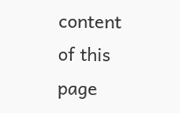content of this page